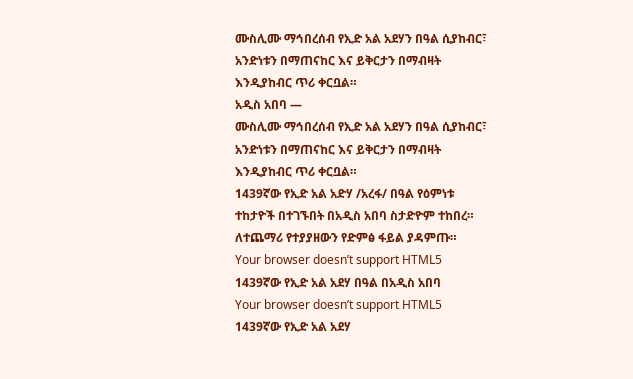ሙስሊሙ ማኅበረሰብ የኢድ አል አደሃን በዓል ሲያከብር፣ አንድነቱን በማጠናከር እና ይቅርታን በማብዛት እንዲያከብር ጥሪ ቀርቧል።
አዲስ አበባ —
ሙስሊሙ ማኅበረሰብ የኢድ አል አደሃን በዓል ሲያከብር፣ አንድነቱን በማጠናከር እና ይቅርታን በማብዛት እንዲያከብር ጥሪ ቀርቧል።
1439ኛው የኢድ አል አድሃ /አረፋ/ በዓል የዕምነቱ ተከታዮች በተገኙበት በአዲስ አበባ ስታድዮም ተከበረ።
ለተጨማሪ የተያያዘውን የድምፅ ፋይል ያዳምጡ።
Your browser doesn’t support HTML5
1439ኛው የኢድ አል አደሃ በዓል በአዲስ አበባ
Your browser doesn’t support HTML5
1439ኛው የኢድ አል አደሃ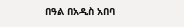በዓል በአዲስ አበባ